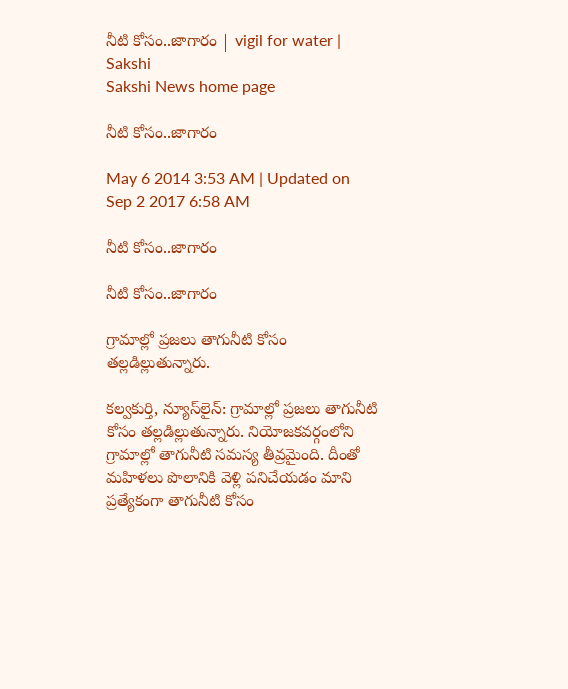నీటి కోసం..జాగారం | vigil for water | Sakshi
Sakshi News home page

నీటి కోసం..జాగారం

May 6 2014 3:53 AM | Updated on Sep 2 2017 6:58 AM

నీటి కోసం..జాగారం

నీటి కోసం..జాగారం

గ్రామాల్లో ప్రజలు తాగునీటి కోసం తల్లడిల్లుతున్నారు.

కల్వకుర్తి, న్యూస్‌లైన్: గ్రామాల్లో ప్రజలు తాగునీటి కోసం తల్లడిల్లుతున్నారు. నియోజకవర్గంలోని గ్రామాల్లో తాగునీటి సమస్య తీవ్రమైంది. దీంతో మహిళలు పొలానికి వెళ్లి పనిచేయడం మాని ప్రత్యేకంగా తాగునీటి కోసం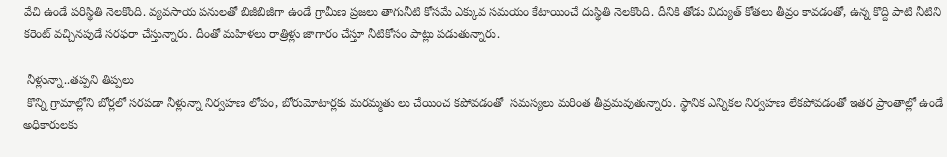వేచి ఉండే పరిస్థితి నెలకొంది. వ్యవసాయ పనులతో బిజీబిజీగా ఉండే గ్రామీణ ప్రజలు తాగునీటి కోసమే ఎక్కువ సమయం కేటాయించే దుస్థితి నెలకొంది. దీనికి తోడు విద్యుత్ కోతలు తీవ్రం కావడంతో, ఉన్న కొద్ది పాటి నీటిని కరెంట్ వచ్చినపుడే సరఫరా చేస్తున్నారు. దీంతో మహిళలు రాత్రిళ్లు జాగారం చేస్తూ నీటికోసం పాట్లు పడుతున్నారు.

 నీళ్లున్నా..తప్పని తిప్పలు
 కొన్ని గ్రామాల్లోని బోర్లలో సరపడా నీళ్లున్నా నిర్వహణ లోపం, బోరుమోటార్లకు మరమ్మతు లు చేయించ కపోవడంతో  సమస్యలు మరింత తీవ్రమవుతున్నారు. స్థానిక ఎన్నికల నిర్వహణ లేకపోవడంతో ఇతర ప్రాంతాల్లో ఉండే అధికారులకు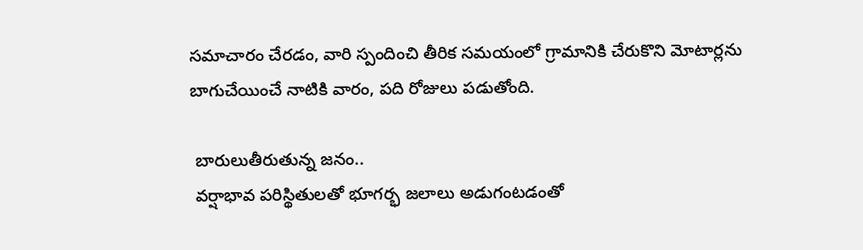సమాచారం చేరడం, వారి స్పందించి తీరిక సమయంలో గ్రామానికి చేరుకొని మోటార్లను బాగుచేయించే నాటికి వారం, పది రోజులు పడుతోంది.

 బారులుతీరుతున్న జనం..
 వర్షాభావ పరిస్థితులతో భూగర్భ జలాలు అడుగంటడంతో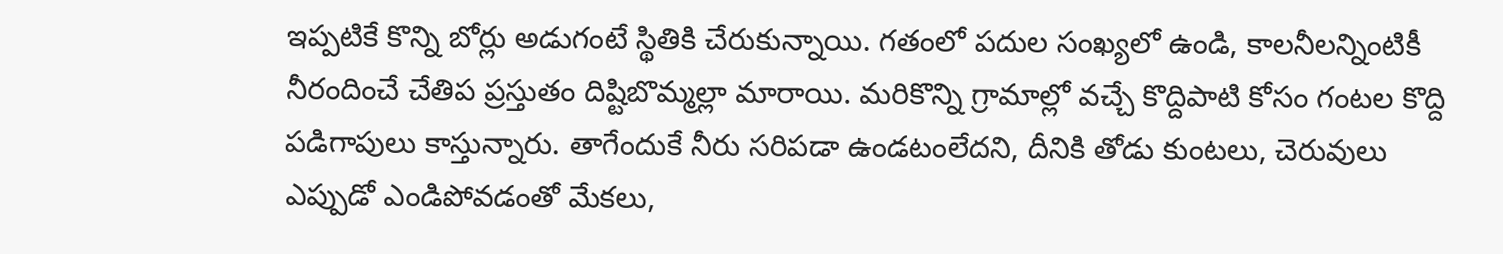ఇప్పటికే కొన్ని బోర్లు అడుగంటే స్థితికి చేరుకున్నాయి. గతంలో పదుల సంఖ్యలో ఉండి, కాలనీలన్నింటికీ నీరందించే చేతిప ప్రస్తుతం దిష్టిబొమ్మల్లా మారాయి. మరికొన్ని గ్రామాల్లో వచ్చే కొద్దిపాటి కోసం గంటల కొద్ది పడిగాపులు కాస్తున్నారు. తాగేందుకే నీరు సరిపడా ఉండటంలేదని, దీనికి తోడు కుంటలు, చెరువులు ఎప్పుడో ఎండిపోవడంతో మేకలు,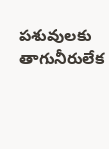పశువులకు తాగునీరులేక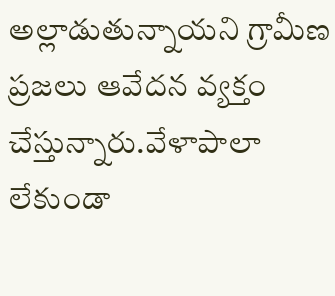అల్లాడుతున్నాయని గ్రామీణ ప్రజలు ఆవేదన వ్యక్తం చేస్తున్నారు.వేళాపాలా లేకుండా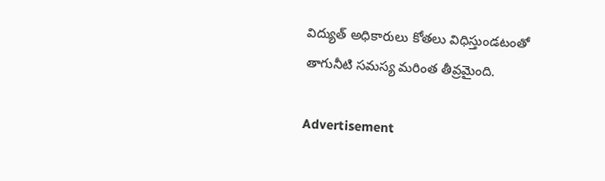విద్యుత్ అధికారులు కోతలు విధిస్తుండటంతో తాగునీటి సమస్య మరింత తీవ్రమైంది.

Advertisement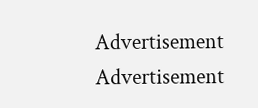Advertisement
Advertisement